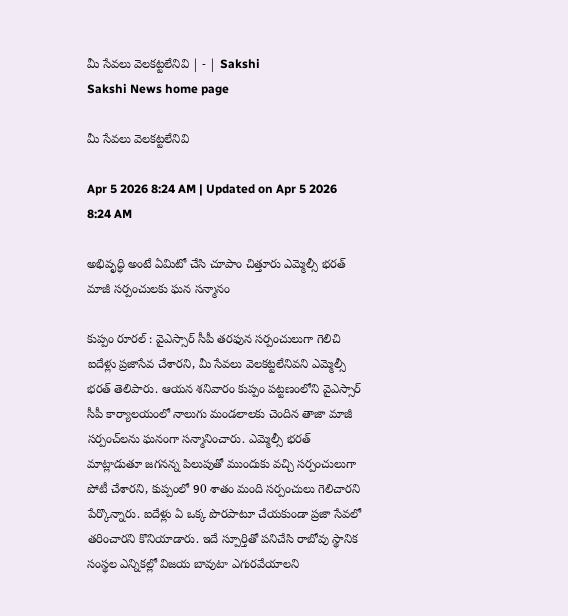మీ సేవలు వెలకట్టలేనివి | - | Sakshi
Sakshi News home page

మీ సేవలు వెలకట్టలేనివి

Apr 5 2026 8:24 AM | Updated on Apr 5 2026 8:24 AM

అభివృద్ధి అంటే ఏమిటో చేసి చూపాం చిత్తూరు ఎమ్మెల్సీ భరత్‌ మాజీ సర్పంచులకు ఘన సన్మానం

కుప్పం రూరల్‌ : వైఎస్సార్‌ సీపీ తరఫున సర్పంచులుగా గెలిచి ఐదేళ్లు ప్రజాసేవ చేశారని, మీ సేవలు వెలకట్టలేనివని ఎమ్మెల్సీ భరత్‌ తెలిపారు. ఆయన శనివారం కుప్పం పట్టణంలోని వైఎస్సార్‌ సీపీ కార్యాలయంలో నాలుగు మండలాలకు చెందిన తాజా మాజీ సర్పంచ్‌లను ఘనంగా సన్మానించారు. ఎమ్మెల్సీ భరత్‌ మాట్లాడుతూ జగనన్న పిలుపుతో ముందుకు వచ్చి సర్పంచులుగా పోటీ చేశారని, కుప్పంలో 90 శాతం మంది సర్పంచులు గెలిచారని పేర్కొన్నారు. ఐదేళ్లు ఏ ఒక్క పొరపాటూ చేయకుండా ప్రజా సేవలో తరించారని కొనియాడారు. ఇదే స్పూర్తితో పనిచేసి రాబోవు స్థానిక సంస్థల ఎన్నికల్లో విజయ బావుటా ఎగురవేయాలని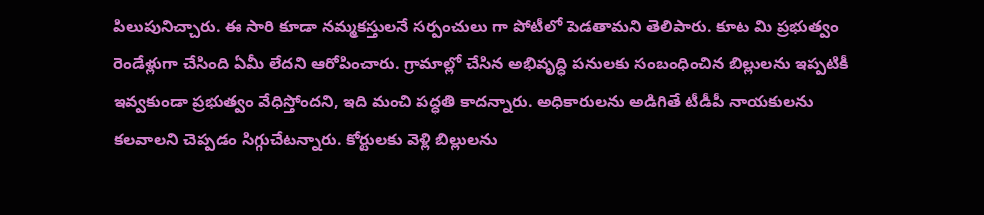పిలుపునిచ్చారు. ఈ సారి కూడా నమ్మకస్తులనే సర్పంచులు గా పోటీలో పెడతామని తెలిపారు. కూట మి ప్రభుత్వం రెండేళ్లుగా చేసింది ఏమీ లేదని ఆరోపించారు. గ్రామాల్లో చేసిన అభివృద్ధి పనులకు సంబంధించిన బిల్లులను ఇప్పటికీ ఇవ్వకుండా ప్రభుత్వం వేధిస్తోందని, ఇది మంచి పద్ధతి కాదన్నారు. అధికారులను అడిగితే టీడీపీ నాయకులను కలవాలని చెప్పడం సిగ్గుచేటన్నారు. కోర్టులకు వెళ్లి బిల్లులను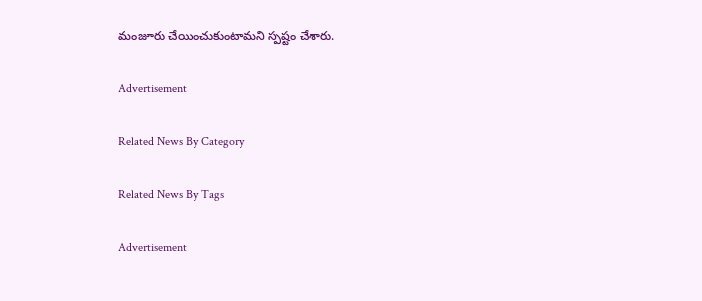మంజూరు చేయించుకుంటామని స్పష్టం చేశారు.

Advertisement

Related News By Category

Related News By Tags

Advertisement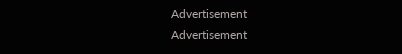Advertisement
Advertisement